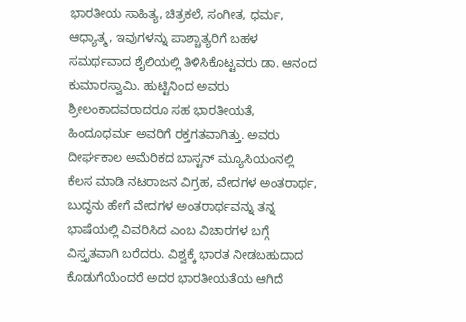ಭಾರತೀಯ ಸಾಹಿತ್ಯ, ಚಿತ್ರಕಲೆ, ಸಂಗೀತ, ಧರ್ಮ, ಆಧ್ಯಾತ್ಮ, ಇವುಗಳನ್ನು ಪಾಶ್ಚಾತ್ಯರಿಗೆ ಬಹಳ ಸಮರ್ಥವಾದ ಶೈಲಿಯಲ್ಲಿ ತಿಳಿಸಿಕೊಟ್ಟವರು ಡಾ. ಆನಂದ ಕುಮಾರಸ್ವಾಮಿ. ಹುಟ್ಟಿನಿಂದ ಅವರು ಶ್ರೀಲಂಕಾದವರಾದರೂ ಸಹ ಭಾರತೀಯತೆ, ಹಿಂದೂಧರ್ಮ ಅವರಿಗೆ ರಕ್ತಗತವಾಗಿತ್ತು. ಅವರು ದೀರ್ಘಕಾಲ ಅಮೆರಿಕದ ಬಾಸ್ಟನ್ ಮ್ಯೂಸಿಯಂನಲ್ಲಿ ಕೆಲಸ ಮಾಡಿ ನಟರಾಜನ ವಿಗ್ರಹ, ವೇದಗಳ ಅಂತರಾರ್ಥ, ಬುದ್ಧನು ಹೇಗೆ ವೇದಗಳ ಅಂತರಾರ್ಥವನ್ನು ತನ್ನ ಭಾಷೆಯಲ್ಲಿ ವಿವರಿಸಿದ ಎಂಬ ವಿಚಾರಗಳ ಬಗ್ಗೆ ವಿಸ್ತೃತವಾಗಿ ಬರೆದರು. ವಿಶ್ವಕ್ಕೆ ಭಾರತ ನೀಡಬಹುದಾದ ಕೊಡುಗೆಯೆಂದರೆ ಅದರ ಭಾರತೀಯತೆಯ ಆಗಿದೆ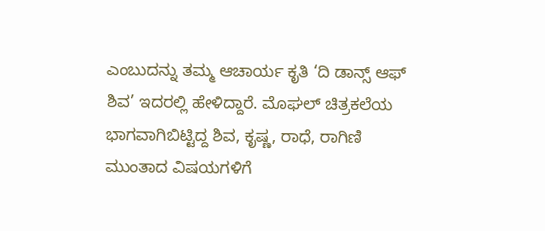ಎಂಬುದನ್ನು ತಮ್ಮ ಆಚಾರ್ಯ ಕೃತಿ ‘ದಿ ಡಾನ್ಸ್ ಆಫ್ ಶಿವ’ ಇದರಲ್ಲಿ ಹೇಳಿದ್ದಾರೆ. ಮೊಘಲ್ ಚಿತ್ರಕಲೆಯ ಭಾಗವಾಗಿಬಿಟ್ಟಿದ್ದ ಶಿವ, ಕೃಷ್ಣ, ರಾಧೆ, ರಾಗಿಣಿ ಮುಂತಾದ ವಿಷಯಗಳಿಗೆ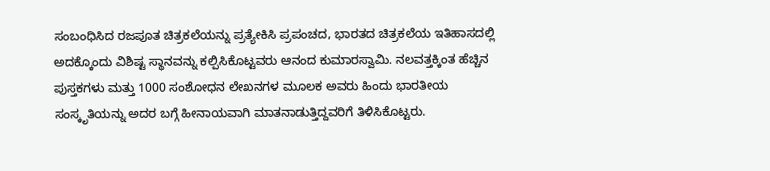ಸಂಬಂಧಿಸಿದ ರಜಪೂತ ಚಿತ್ರಕಲೆಯನ್ನು ಪ್ರತ್ಯೇಕಿಸಿ ಪ್ರಪಂಚದ, ಭಾರತದ ಚಿತ್ರಕಲೆಯ ಇತಿಹಾಸದಲ್ಲಿ ಅದಕ್ಕೊಂದು ವಿಶಿಷ್ಟ ಸ್ಥಾನವನ್ನು ಕಲ್ಪಿಸಿಕೊಟ್ಟವರು ಆನಂದ ಕುಮಾರಸ್ವಾಮಿ. ನಲವತ್ತಕ್ಕಿಂತ ಹೆಚ್ಚಿನ ಪುಸ್ತಕಗಳು ಮತ್ತು 1000 ಸಂಶೋಧನ ಲೇಖನಗಳ ಮೂಲಕ ಅವರು ಹಿಂದು ಭಾರತೀಯ ಸಂಸ್ಕೃತಿಯನ್ನು ಅದರ ಬಗ್ಗೆ ಹೀನಾಯವಾಗಿ ಮಾತನಾಡುತ್ತಿದ್ದವರಿಗೆ ತಿಳಿಸಿಕೊಟ್ಟರು.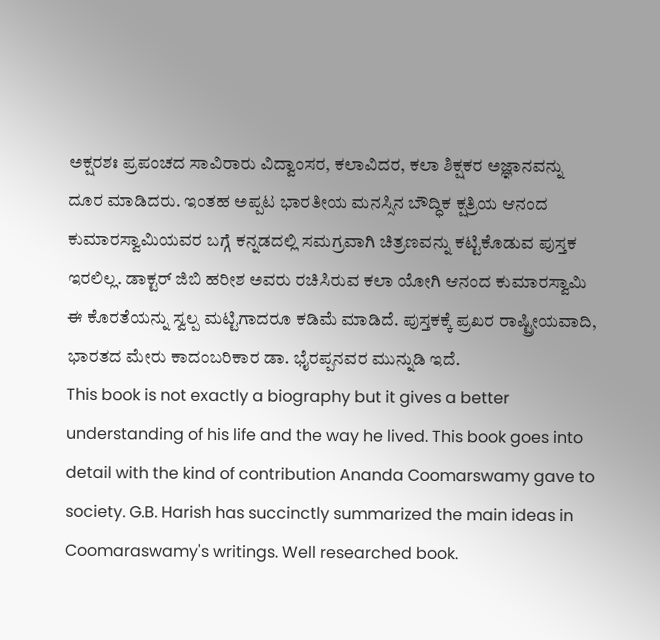ಅಕ್ಷರಶಃ ಪ್ರಪಂಚದ ಸಾವಿರಾರು ವಿದ್ವಾಂಸರ, ಕಲಾವಿದರ, ಕಲಾ ಶಿಕ್ಷಕರ ಅಜ್ಞಾನವನ್ನು ದೂರ ಮಾಡಿದರು. ಇಂತಹ ಅಪ್ಪಟ ಭಾರತೀಯ ಮನಸ್ಸಿನ ಬೌದ್ಧಿಕ ಕ್ಷತ್ರಿಯ ಆನಂದ ಕುಮಾರಸ್ವಾಮಿಯವರ ಬಗ್ಗೆ ಕನ್ನಡದಲ್ಲಿ ಸಮಗ್ರವಾಗಿ ಚಿತ್ರಣವನ್ನು ಕಟ್ಟಿಕೊಡುವ ಪುಸ್ತಕ ಇರಲಿಲ್ಲ. ಡಾಕ್ಟರ್ ಜಿಬಿ ಹರೀಶ ಅವರು ರಚಿಸಿರುವ ಕಲಾ ಯೋಗಿ ಆನಂದ ಕುಮಾರಸ್ವಾಮಿ ಈ ಕೊರತೆಯನ್ನು ಸ್ವಲ್ಪ ಮಟ್ಟಿಗಾದರೂ ಕಡಿಮೆ ಮಾಡಿದೆ. ಪುಸ್ತಕಕ್ಕೆ ಪ್ರಖರ ರಾಷ್ಟ್ರೀಯವಾದಿ, ಭಾರತದ ಮೇರು ಕಾದಂಬರಿಕಾರ ಡಾ. ಭೈರಪ್ಪನವರ ಮುನ್ನುಡಿ ಇದೆ.
This book is not exactly a biography but it gives a better understanding of his life and the way he lived. This book goes into detail with the kind of contribution Ananda Coomarswamy gave to society. G.B. Harish has succinctly summarized the main ideas in Coomaraswamy's writings. Well researched book.